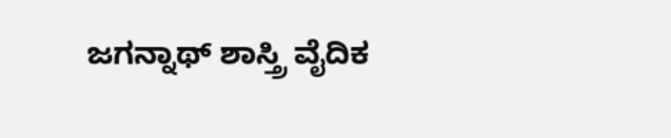ಜಗನ್ನಾಥ್ ಶಾಸ್ತ್ರಿ ವೈದಿಕ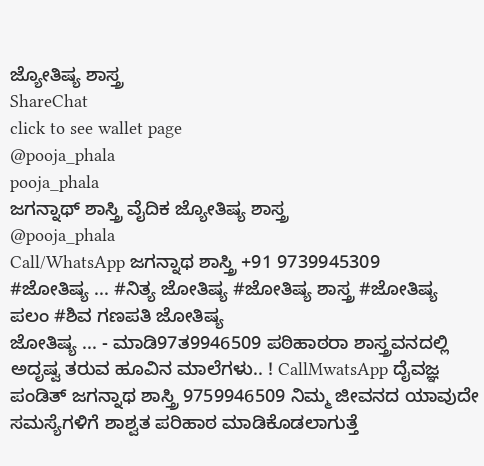ಜ್ಯೋತಿಷ್ಯ ಶಾಸ್ತ್ರ
ShareChat
click to see wallet page
@pooja_phala
pooja_phala
ಜಗನ್ನಾಥ್ ಶಾಸ್ತ್ರಿ ವೈದಿಕ ಜ್ಯೋತಿಷ್ಯ ಶಾಸ್ತ್ರ
@pooja_phala
Call/WhatsApp ಜಗನ್ನಾಥ ಶಾಸ್ತ್ರಿ +91 9739945309
#ಜೋತಿಷ್ಯ ... #ನಿತ್ಯ ಜೋತಿಷ್ಯ #ಜೋತಿಷ್ಯ ಶಾಸ್ತ್ರ #ಜೋತಿಷ್ಯ ಪಲಂ #ಶಿವ ಗಣಪತಿ ಜೋತಿಷ್ಯ
ಜೋತಿಷ್ಯ ... - ಮಾಡಿ97ತ9946509 ಪಠಿಹಾಠರಾ ಶಾಸ್ತ್ರವನದಲ್ಲಿ ಅದೃಷ್ವ ತರುವ ಹೂವಿನ ಮಾಲೆಗಳು.. ! CallMwatsApp ದೈವಜ್ಞ ಪಂಡಿತ್ ಜಗನ್ನಾಥ ಶಾಸ್ತ್ರಿ 9759946509 ನಿಮ್ಮ ಜೀವನದ ಯಾವುದೇ ಸಮಸ್ಯೆಗಳಿಗೆ ಶಾಶ್ವತ ಪರಿಹಾಠ ಮಾಡಿಕೊಡಲಾಗುತ್ತೆ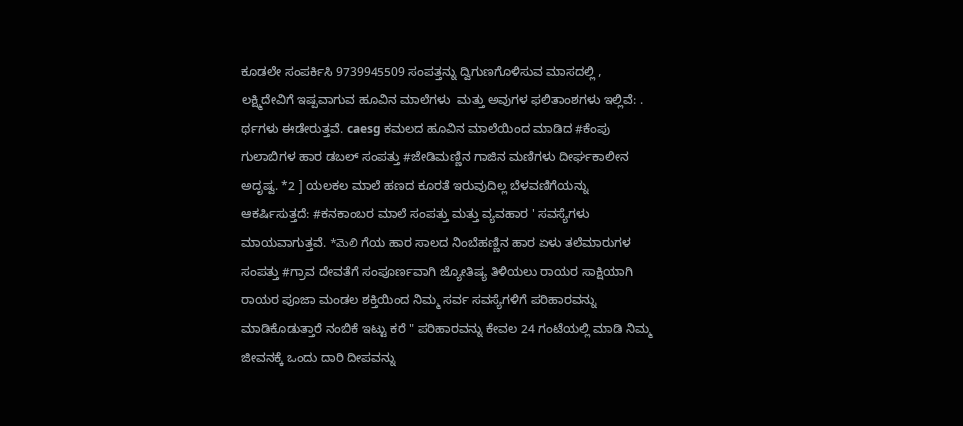ಕೂಡಲೇ ಸಂಪರ್ಕಿಸಿ 9739945509 ಸಂಪತ್ತನ್ನು ದ್ವಿಗುಣಗೊಳಿಸುವ ಮಾಸದಲ್ಲಿ , ಲಕ್ಷ್ಮಿದೇವಿಗೆ ಇಷ್ಪವಾಗುವ ಹೂವಿನ ಮಾಲೆಗಳು  ಮತ್ತು ಅವುಗಳ ಫಲಿತಾಂಶಗಳು ಇಲ್ಲಿವೆ: . ರ್ಥಗಳು ಈಡೇರುತ್ತವೆ. caesg ಕಮಲದ ಹೂವಿನ ಮಾಲೆಯಿಂದ ಮಾಡಿದ #ಕೆಂಪು ಗುಲಾಬಿಗಳ ಹಾರ ಡಬಲ್ ಸಂಪತ್ತು #ಜೇಡಿಮಣ್ಣಿನ ಗಾಜಿನ ಮಣಿಗಳು ದೀರ್ಘಕಾಲೀನ ಅದೃಷ್ವ. *2 ] ಯಲಕಲ ಮಾಲೆ ಹಣದ ಕೂರತೆ ಇರುವುದಿಲ್ಲ ಬೆಳವಣಿಗೆಯನ್ನು ಆಕರ್ಷಿಸುತ್ತದೆ: #ಕನಕಾಂಬರ ಮಾಲೆ ಸಂಪತ್ತು ಮತ್ತು ವ್ಯವಹಾರ ' ಸವಸ್ಯೆಗಳು ಮಾಯವಾಗುತ್ತವೆ. *మెలి ಗೆಯ ಹಾರ ಸಾಲದ ನಿಂಬೆಹಣ್ಣಿನ ಹಾರ ಏಳು ತಲೆಮಾರುಗಳ ಸಂಪತ್ತು #ಗ್ರಾವ ದೇವತೆಗೆ ಸಂಪೂರ್ಣವಾಗಿ ಜ್ಯೋತಿಷ್ಯ ತಿಳಿಯಲು ರಾಯರ ಸಾಕ್ಷಿಯಾಗಿ ರಾಯರ ಪೂಜಾ ಮಂಡಲ ಶಕ್ತಿಯಿಂದ ನಿಮ್ಮ ಸರ್ವ ಸವಸ್ಯೆಗಳಿಗೆ ಪರಿಹಾರವನ್ನು ಮಾಡಿಕೊಡುತ್ತಾರೆ ನಂಬಿಕೆ ಇಟ್ಟು ಕರೆ " ಪರಿಹಾರವನ್ನು ಕೇವಲ 24 ಗಂಟೆಯಲ್ಲಿ ಮಾಡಿ ನಿಮ್ಮ ಜೀವನಕ್ಕೆ ಒಂದು ದಾರಿ ದೀಪವನ್ನು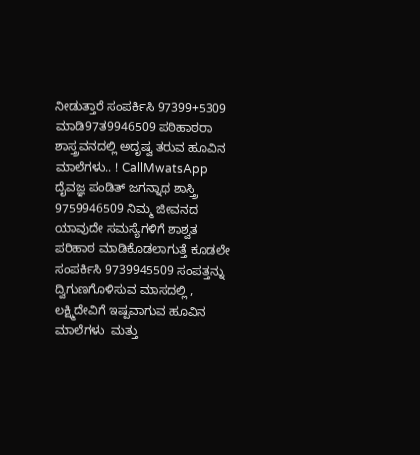ನೀಡುತ್ತಾರೆ ಸಂಪರ್ಕಿಸಿ 97399+5309   ಮಾಡಿ97ತ9946509 ಪಠಿಹಾಠರಾ ಶಾಸ್ತ್ರವನದಲ್ಲಿ ಅದೃಷ್ವ ತರುವ ಹೂವಿನ ಮಾಲೆಗಳು.. ! CallMwatsApp ದೈವಜ್ಞ ಪಂಡಿತ್ ಜಗನ್ನಾಥ ಶಾಸ್ತ್ರಿ 9759946509 ನಿಮ್ಮ ಜೀವನದ ಯಾವುದೇ ಸಮಸ್ಯೆಗಳಿಗೆ ಶಾಶ್ವತ ಪರಿಹಾಠ ಮಾಡಿಕೊಡಲಾಗುತ್ತೆ ಕೂಡಲೇ ಸಂಪರ್ಕಿಸಿ 9739945509 ಸಂಪತ್ತನ್ನು ದ್ವಿಗುಣಗೊಳಿಸುವ ಮಾಸದಲ್ಲಿ , ಲಕ್ಷ್ಮಿದೇವಿಗೆ ಇಷ್ಪವಾಗುವ ಹೂವಿನ ಮಾಲೆಗಳು  ಮತ್ತು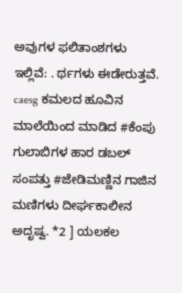ಅವುಗಳ ಫಲಿತಾಂಶಗಳು ಇಲ್ಲಿವೆ: . ರ್ಥಗಳು ಈಡೇರುತ್ತವೆ. caesg ಕಮಲದ ಹೂವಿನ ಮಾಲೆಯಿಂದ ಮಾಡಿದ #ಕೆಂಪು ಗುಲಾಬಿಗಳ ಹಾರ ಡಬಲ್ ಸಂಪತ್ತು #ಜೇಡಿಮಣ್ಣಿನ ಗಾಜಿನ ಮಣಿಗಳು ದೀರ್ಘಕಾಲೀನ ಅದೃಷ್ವ. *2 ] ಯಲಕಲ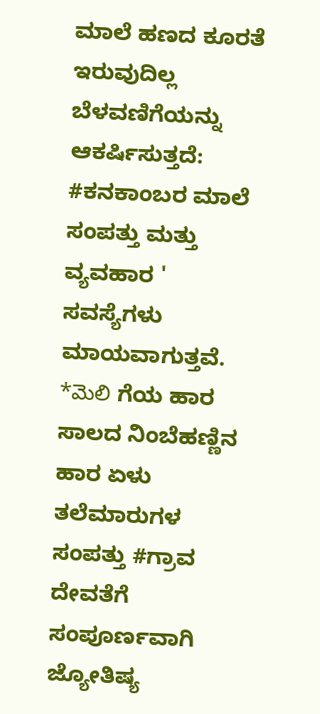ಮಾಲೆ ಹಣದ ಕೂರತೆ ಇರುವುದಿಲ್ಲ ಬೆಳವಣಿಗೆಯನ್ನು ಆಕರ್ಷಿಸುತ್ತದೆ: #ಕನಕಾಂಬರ ಮಾಲೆ ಸಂಪತ್ತು ಮತ್ತು ವ್ಯವಹಾರ ' ಸವಸ್ಯೆಗಳು ಮಾಯವಾಗುತ್ತವೆ. *మెలి ಗೆಯ ಹಾರ ಸಾಲದ ನಿಂಬೆಹಣ್ಣಿನ ಹಾರ ಏಳು ತಲೆಮಾರುಗಳ ಸಂಪತ್ತು #ಗ್ರಾವ ದೇವತೆಗೆ ಸಂಪೂರ್ಣವಾಗಿ ಜ್ಯೋತಿಷ್ಯ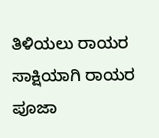ತಿಳಿಯಲು ರಾಯರ ಸಾಕ್ಷಿಯಾಗಿ ರಾಯರ ಪೂಜಾ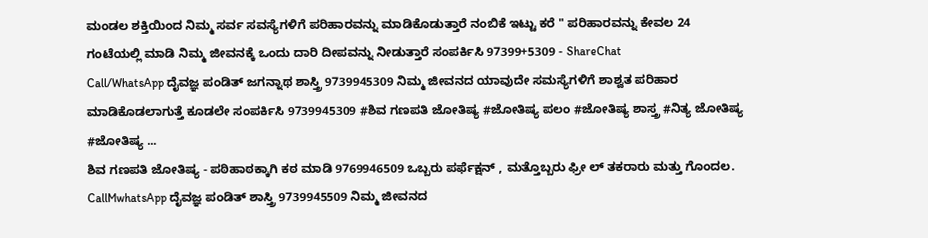ಮಂಡಲ ಶಕ್ತಿಯಿಂದ ನಿಮ್ಮ ಸರ್ವ ಸವಸ್ಯೆಗಳಿಗೆ ಪರಿಹಾರವನ್ನು ಮಾಡಿಕೊಡುತ್ತಾರೆ ನಂಬಿಕೆ ಇಟ್ಟು ಕರೆ " ಪರಿಹಾರವನ್ನು ಕೇವಲ 24 ಗಂಟೆಯಲ್ಲಿ ಮಾಡಿ ನಿಮ್ಮ ಜೀವನಕ್ಕೆ ಒಂದು ದಾರಿ ದೀಪವನ್ನು ನೀಡುತ್ತಾರೆ ಸಂಪರ್ಕಿಸಿ 97399+5309 - ShareChat
Call/WhatsApp ದೈವಜ್ಞ ಪಂಡಿತ್ ಜಗನ್ನಾಥ ಶಾಸ್ತ್ರಿ 9739945309 ನಿಮ್ಮ ಜೀವನದ ಯಾವುದೇ ಸಮಸ್ಯೆಗಳಿಗೆ ಶಾಶ್ವತ ಪರಿಹಾರ ಮಾಡಿಕೊಡಲಾಗುತ್ತೆ ಕೂಡಲೇ ಸಂಪರ್ಕಿಸಿ 9739945309 #ಶಿವ ಗಣಪತಿ ಜೋತಿಷ್ಯ #ಜೋತಿಷ್ಯ ಪಲಂ #ಜೋತಿಷ್ಯ ಶಾಸ್ತ್ರ #ನಿತ್ಯ ಜೋತಿಷ್ಯ #ಜೋತಿಷ್ಯ ...
ಶಿವ ಗಣಪತಿ ಜೋತಿಷ್ಯ - ಪಠಿಹಾಠಕ್ಕಾಗಿ ಕಠ ಮಾಡಿ 9769946509 ಒಬ್ಬರು ಪರ್ಫೆಕ್ಷನ್ , ಮತ್ತೊಬ್ಬರು ಫ್ರೀ ಲ್ ತಕರಾರು ಮತ್ತು ಗೊಂದಲ. CallMwhatsApp ದೈವಜ್ಞ ಪಂಡಿತ್ ಶಾಸ್ತ್ರಿ 9739945509 ನಿಮ್ಮ ಜೀವನದ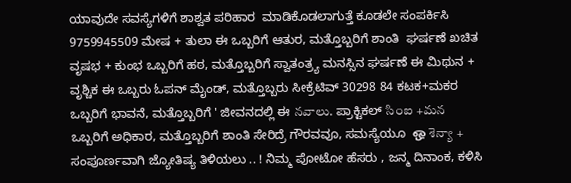ಯಾವುದೇ ಸವಸ್ಯೆಗಳಿಗೆ ಶಾಶ್ವತ ಪರಿಹಾರ  ಮಾಡಿಕೊಡಲಾಗುತ್ತೆ ಕೂಡಲೇ ಸಂಪರ್ಕಿಸಿ 9759945509 ಮೇಷ + ತುಲಾ ಈ ಒಬ್ಬರಿಗೆ ಆತುರ, ಮತ್ತೊಬ್ಬರಿಗೆ ಶಾಂತಿ  ಘರ್ಷಣೆ ಖಚಿತ ವೃಷಭ + ಕುಂಭ ಒಬ್ಬರಿಗೆ ಹಠ, ಮತ್ತೊಬ್ಬರಿಗೆ ಸ್ವಾತಂತ್ರ್ಯ ಮನಸ್ಸಿನ ಘರ್ಷಣೆ ಈ ಮಿಥುನ + ವೃಶ್ಚಿಕ ಈ ಒಬ್ಬರು ಓಪನ್ ಮೈಂಡ್, ಮತ್ತೊಬ್ಬರು ಸೀಕ್ರೆಟಿವ್ 30298 84 ಕಟಕ+ಮಕರ ಒಬ್ಬರಿಗೆ ಭಾವನೆ, ಮತ್ತೊಬ್ಬರಿಗೆ ' ಜೀವನದಲ್ಲಿ ಈ నవాలు. ಪ್ರಾಕ್ಟಿಕಲ್ సింఐ +మన ಒಬ್ಬರಿಗೆ ಅಧಿಕಾರ, ಮತ್ತೊಬ್ಬರಿಗೆ ಶಾಂತಿ ಸೇರಿದ್ರೆ ಗೌರವವೂ, ಸಮಸ್ಯೆಯೂ  ஒ శెన్యా + ಸಂಪೂರ್ಣವಾಗಿ ಜ್ಯೋತಿಷ್ಯ ತಿಳಿಯಲು .. ! ನಿಮ್ಮ ಪೋಟೋ ಹೆಸರು , ಜನ್ಮ ದಿನಾಂಕ, ಕಳಿಸಿ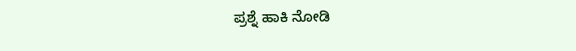ಪ್ರಶ್ನೆ ಹಾಕಿ ನೋಡಿ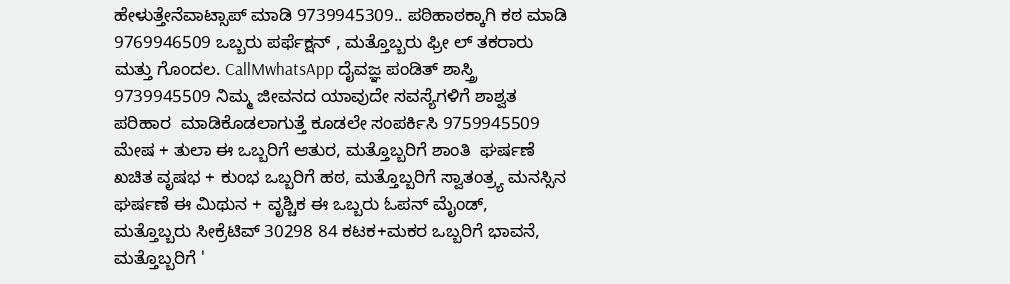ಹೇಳುತ್ತೇನೆವಾಟ್ಸಾಪ್ ಮಾಡಿ 9739945309.. ಪಠಿಹಾಠಕ್ಕಾಗಿ ಕಠ ಮಾಡಿ 9769946509 ಒಬ್ಬರು ಪರ್ಫೆಕ್ಷನ್ , ಮತ್ತೊಬ್ಬರು ಫ್ರೀ ಲ್ ತಕರಾರು ಮತ್ತು ಗೊಂದಲ. CallMwhatsApp ದೈವಜ್ಞ ಪಂಡಿತ್ ಶಾಸ್ತ್ರಿ 9739945509 ನಿಮ್ಮ ಜೀವನದ ಯಾವುದೇ ಸವಸ್ಯೆಗಳಿಗೆ ಶಾಶ್ವತ ಪರಿಹಾರ  ಮಾಡಿಕೊಡಲಾಗುತ್ತೆ ಕೂಡಲೇ ಸಂಪರ್ಕಿಸಿ 9759945509 ಮೇಷ + ತುಲಾ ಈ ಒಬ್ಬರಿಗೆ ಆತುರ, ಮತ್ತೊಬ್ಬರಿಗೆ ಶಾಂತಿ  ಘರ್ಷಣೆ ಖಚಿತ ವೃಷಭ + ಕುಂಭ ಒಬ್ಬರಿಗೆ ಹಠ, ಮತ್ತೊಬ್ಬರಿಗೆ ಸ್ವಾತಂತ್ರ್ಯ ಮನಸ್ಸಿನ ಘರ್ಷಣೆ ಈ ಮಿಥುನ + ವೃಶ್ಚಿಕ ಈ ಒಬ್ಬರು ಓಪನ್ ಮೈಂಡ್, ಮತ್ತೊಬ್ಬರು ಸೀಕ್ರೆಟಿವ್ 30298 84 ಕಟಕ+ಮಕರ ಒಬ್ಬರಿಗೆ ಭಾವನೆ, ಮತ್ತೊಬ್ಬರಿಗೆ '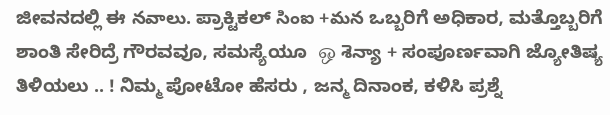ಜೀವನದಲ್ಲಿ ಈ నవాలు. ಪ್ರಾಕ್ಟಿಕಲ್ సింఐ +మన ಒಬ್ಬರಿಗೆ ಅಧಿಕಾರ, ಮತ್ತೊಬ್ಬರಿಗೆ ಶಾಂತಿ ಸೇರಿದ್ರೆ ಗೌರವವೂ, ಸಮಸ್ಯೆಯೂ  ஒ శెన్యా + ಸಂಪೂರ್ಣವಾಗಿ ಜ್ಯೋತಿಷ್ಯ ತಿಳಿಯಲು .. ! ನಿಮ್ಮ ಪೋಟೋ ಹೆಸರು , ಜನ್ಮ ದಿನಾಂಕ, ಕಳಿಸಿ ಪ್ರಶ್ನೆ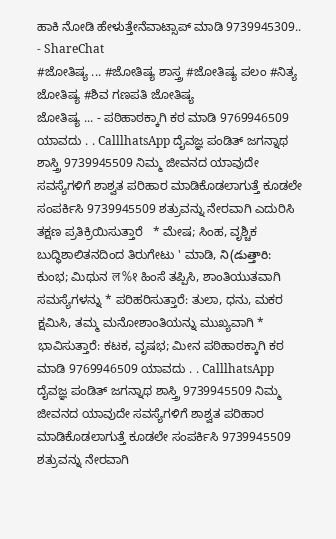ಹಾಕಿ ನೋಡಿ ಹೇಳುತ್ತೇನೆವಾಟ್ಸಾಪ್ ಮಾಡಿ 9739945309.. - ShareChat
#ಜೋತಿಷ್ಯ ... #ಜೋತಿಷ್ಯ ಶಾಸ್ತ್ರ #ಜೋತಿಷ್ಯ ಪಲಂ #ನಿತ್ಯ ಜೋತಿಷ್ಯ #ಶಿವ ಗಣಪತಿ ಜೋತಿಷ್ಯ
ಜೋತಿಷ್ಯ ... - ಪಠಿಹಾಠಕ್ಕಾಗಿ ಕಠ ಮಾಡಿ 9769946509 ಯಾವದು . . CalllhatsApp ದೈವಜ್ಞ ಪಂಡಿತ್ ಜಗನ್ನಾಥ ಶಾಸ್ತ್ರಿ 9739945509 ನಿಮ್ಮ ಜೀವನದ ಯಾವುದೇ ಸವಸ್ಯೆಗಳಿಗೆ ಶಾಶ್ವತ ಪರಿಹಾರ ಮಾಡಿಕೊಡಲಾಗುತ್ತೆ ಕೂಡಲೇ ಸಂಪರ್ಕಿಸಿ 9739945509 ಶತ್ರುವನ್ನು ನೇರವಾಗಿ ಎದುರಿಸಿ ತಕ್ಷಣ ಪ್ರತಿಕ್ರಿಯಿಸುತ್ತಾರೆ   * ಮೇಷ; ಸಿಂಹ, ವೃಶ್ಚಿಕ ಬುದ್ಧಿಶಾಲಿತನದಿಂದ ತಿರುಗೇಟು ' ಮಾಡಿ, ని(డుత్తారి: ಕುಂಭ; ಮಿಥುನ ल%१ ಹಿಂಸೆ ತಪ್ಪಿಸಿ, ಶಾಂತಿಯುತವಾಗಿ ಸಮಸ್ಯೆಗಳನ್ನು * ಪರಿಹರಿಸುತ್ತಾರೆ: ತುಲಾ, ಧನು, ಮಕರ ಕ್ಷಮಿಸಿ, ತಮ್ಮ ಮನೋಶಾಂತಿಯನ್ನು ಮುಖ್ಯವಾಗಿ * ಭಾವಿಸುತ್ತಾರೆ: ಕಟಕ, ವೃಷಭ; ಮೀನ ಪಠಿಹಾಠಕ್ಕಾಗಿ ಕಠ ಮಾಡಿ 9769946509 ಯಾವದು . . CalllhatsApp ದೈವಜ್ಞ ಪಂಡಿತ್ ಜಗನ್ನಾಥ ಶಾಸ್ತ್ರಿ 9739945509 ನಿಮ್ಮ ಜೀವನದ ಯಾವುದೇ ಸವಸ್ಯೆಗಳಿಗೆ ಶಾಶ್ವತ ಪರಿಹಾರ ಮಾಡಿಕೊಡಲಾಗುತ್ತೆ ಕೂಡಲೇ ಸಂಪರ್ಕಿಸಿ 9739945509 ಶತ್ರುವನ್ನು ನೇರವಾಗಿ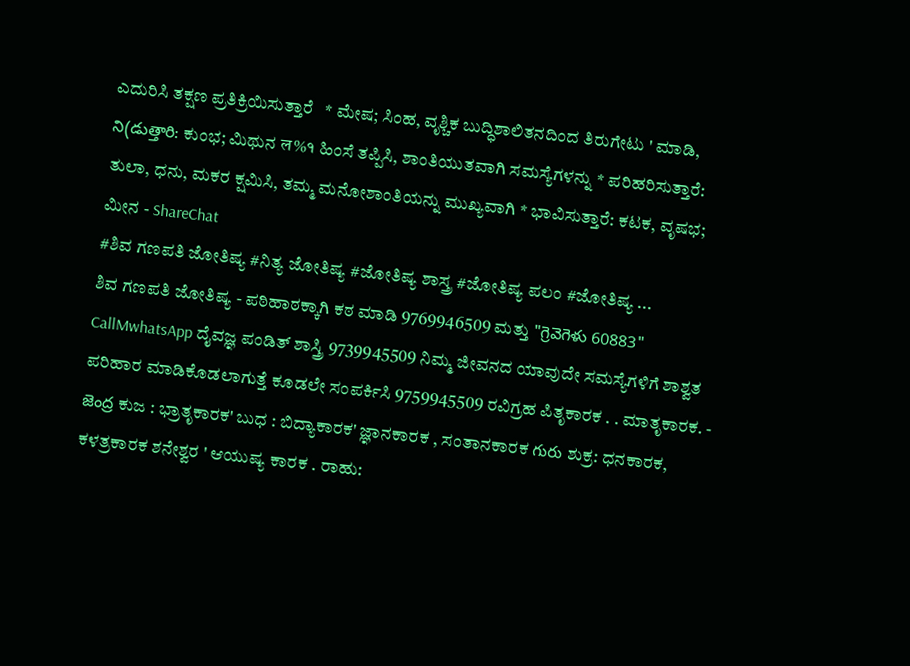ಎದುರಿಸಿ ತಕ್ಷಣ ಪ್ರತಿಕ್ರಿಯಿಸುತ್ತಾರೆ   * ಮೇಷ; ಸಿಂಹ, ವೃಶ್ಚಿಕ ಬುದ್ಧಿಶಾಲಿತನದಿಂದ ತಿರುಗೇಟು ' ಮಾಡಿ, ని(డుత్తారి: ಕುಂಭ; ಮಿಥುನ ल%१ ಹಿಂಸೆ ತಪ್ಪಿಸಿ, ಶಾಂತಿಯುತವಾಗಿ ಸಮಸ್ಯೆಗಳನ್ನು * ಪರಿಹರಿಸುತ್ತಾರೆ: ತುಲಾ, ಧನು, ಮಕರ ಕ್ಷಮಿಸಿ, ತಮ್ಮ ಮನೋಶಾಂತಿಯನ್ನು ಮುಖ್ಯವಾಗಿ * ಭಾವಿಸುತ್ತಾರೆ: ಕಟಕ, ವೃಷಭ; ಮೀನ - ShareChat
#ಶಿವ ಗಣಪತಿ ಜೋತಿಷ್ಯ #ನಿತ್ಯ ಜೋತಿಷ್ಯ #ಜೋತಿಷ್ಯ ಶಾಸ್ತ್ರ #ಜೋತಿಷ್ಯ ಪಲಂ #ಜೋತಿಷ್ಯ ...
ಶಿವ ಗಣಪತಿ ಜೋತಿಷ್ಯ - ಪಠಿಹಾಠಕ್ಕಾಗಿ ಕಠ ಮಾಡಿ 9769946509 ಮತ್ತು "గ్రెవెగెళు 60883" CallMwhatsApp ದೈವಜ್ಞ ಪಂಡಿತ್ ಶಾಸ್ತ್ರಿ 9739945509 ನಿಮ್ಮ ಜೀವನದ ಯಾವುದೇ ಸಮಸ್ಯೆಗಳಿಗೆ ಶಾಶ್ವತ ಪರಿಹಾರ ಮಾಡಿಕೊಡಲಾಗುತ್ತೆ ಕೂಡಲೇ ಸಂಪರ್ಕಿಸಿ 9759945509 ರವಿಗ್ರಹ ಪಿತೃಕಾರಕ . . ಮಾತೃಕಾರಕ. - జెంద్ర ಕುಜ : ಭ್ರಾತೃಕಾರಕ' ಬುಧ : ಬಿದ್ಯಾಕಾರಕ' ಜ್ಞಾನಕಾರಕ , ಸಂತಾನಕಾರಕ గురు ಶುಕ್ರ: ಧನಕಾರಕ, ಕಳತ್ರಕಾರಕ ಶನೇಶ್ವರ ' ಆಯುಷ್ಯ ಕಾರಕ . ರಾಹು: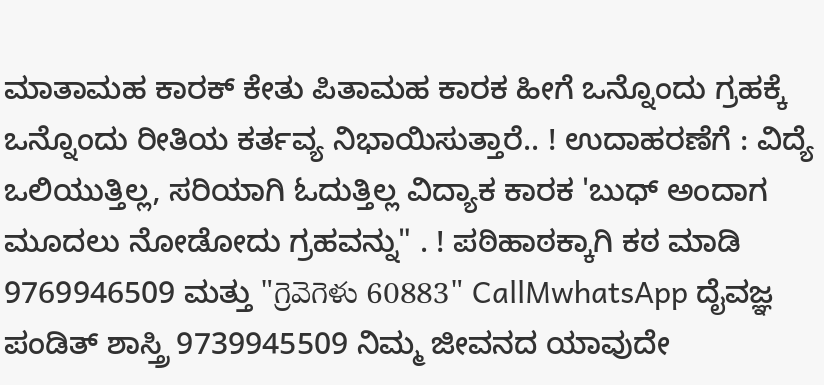ಮಾತಾಮಹ ಕಾರಕ್ ಕೇತು ಪಿತಾಮಹ ಕಾರಕ ಹೀಗೆ ಒನ್ನೊಂದು ಗ್ರಹಕ್ಕೆ ಒನ್ನೊಂದು ರೀತಿಯ ಕರ್ತವ್ಯ ನಿಭಾಯಿಸುತ್ತಾರೆ.. ! ಉದಾಹರಣೆಗೆ : ವಿದ್ಯೆ ಒಲಿಯುತ್ತಿಲ್ಲ, ಸರಿಯಾಗಿ ಓದುತ್ತಿಲ್ಲ ವಿದ್ಯಾಕ ಕಾರಕ 'ಬುಧ್ ಅಂದಾಗ ಮೂದಲು ನೋಡೋದು ಗ್ರಹವನ್ನು" . ! ಪಠಿಹಾಠಕ್ಕಾಗಿ ಕಠ ಮಾಡಿ 9769946509 ಮತ್ತು "గ్రెవెగెళు 60883" CallMwhatsApp ದೈವಜ್ಞ ಪಂಡಿತ್ ಶಾಸ್ತ್ರಿ 9739945509 ನಿಮ್ಮ ಜೀವನದ ಯಾವುದೇ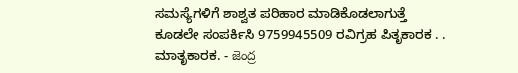ಸಮಸ್ಯೆಗಳಿಗೆ ಶಾಶ್ವತ ಪರಿಹಾರ ಮಾಡಿಕೊಡಲಾಗುತ್ತೆ ಕೂಡಲೇ ಸಂಪರ್ಕಿಸಿ 9759945509 ರವಿಗ್ರಹ ಪಿತೃಕಾರಕ . . ಮಾತೃಕಾರಕ. - జెంద్ర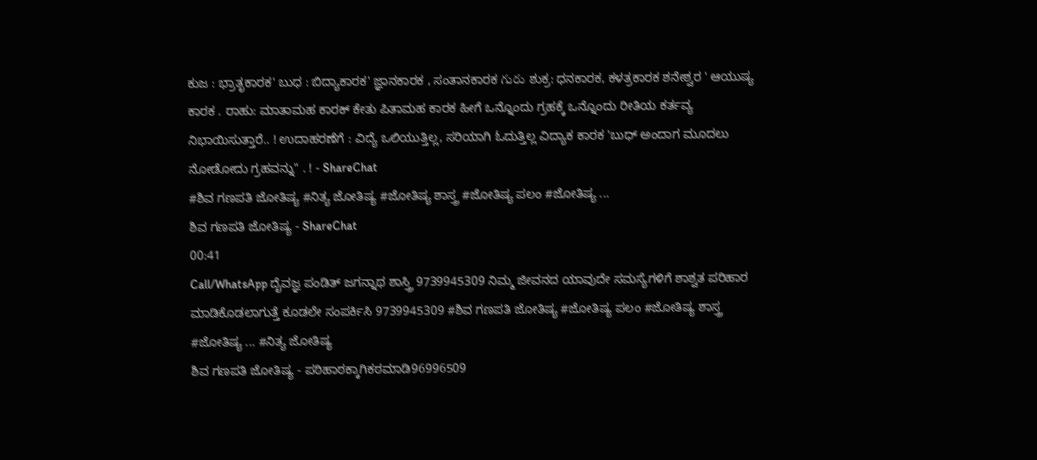ಕುಜ : ಭ್ರಾತೃಕಾರಕ' ಬುಧ : ಬಿದ್ಯಾಕಾರಕ' ಜ್ಞಾನಕಾರಕ , ಸಂತಾನಕಾರಕ గురు ಶುಕ್ರ: ಧನಕಾರಕ, ಕಳತ್ರಕಾರಕ ಶನೇಶ್ವರ ' ಆಯುಷ್ಯ ಕಾರಕ . ರಾಹು: ಮಾತಾಮಹ ಕಾರಕ್ ಕೇತು ಪಿತಾಮಹ ಕಾರಕ ಹೀಗೆ ಒನ್ನೊಂದು ಗ್ರಹಕ್ಕೆ ಒನ್ನೊಂದು ರೀತಿಯ ಕರ್ತವ್ಯ ನಿಭಾಯಿಸುತ್ತಾರೆ.. ! ಉದಾಹರಣೆಗೆ : ವಿದ್ಯೆ ಒಲಿಯುತ್ತಿಲ್ಲ, ಸರಿಯಾಗಿ ಓದುತ್ತಿಲ್ಲ ವಿದ್ಯಾಕ ಕಾರಕ 'ಬುಧ್ ಅಂದಾಗ ಮೂದಲು ನೋಡೋದು ಗ್ರಹವನ್ನು" . ! - ShareChat
#ಶಿವ ಗಣಪತಿ ಜೋತಿಷ್ಯ #ನಿತ್ಯ ಜೋತಿಷ್ಯ #ಜೋತಿಷ್ಯ ಶಾಸ್ತ್ರ #ಜೋತಿಷ್ಯ ಪಲಂ #ಜೋತಿಷ್ಯ ...
ಶಿವ ಗಣಪತಿ ಜೋತಿಷ್ಯ - ShareChat
00:41
Call/WhatsApp ದೈವಜ್ಞ ಪಂಡಿತ್ ಜಗನ್ನಾಥ ಶಾಸ್ತ್ರಿ 9739945309 ನಿಮ್ಮ ಜೀವನದ ಯಾವುದೇ ಸಮಸ್ಯೆಗಳಿಗೆ ಶಾಶ್ವತ ಪರಿಹಾರ ಮಾಡಿಕೊಡಲಾಗುತ್ತೆ ಕೂಡಲೇ ಸಂಪರ್ಕಿಸಿ 9739945309 #ಶಿವ ಗಣಪತಿ ಜೋತಿಷ್ಯ #ಜೋತಿಷ್ಯ ಪಲಂ #ಜೋತಿಷ್ಯ ಶಾಸ್ತ್ರ #ಜೋತಿಷ್ಯ ... #ನಿತ್ಯ ಜೋತಿಷ್ಯ
ಶಿವ ಗಣಪತಿ ಜೋತಿಷ್ಯ - ಪಠಿಹಾಠಕ್ಕಾಗಿಕಠಮಾಡಿ96996509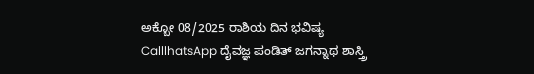ಅಕ್ಬೋ 08/2025 ರಾಶಿಯ ದಿನ ಭವಿಷ್ಯ CalllhatsApp ದೈವಜ್ಞ ಪಂಡಿತ್ ಜಗನ್ನಾಥ ಶಾಸ್ತ್ರಿ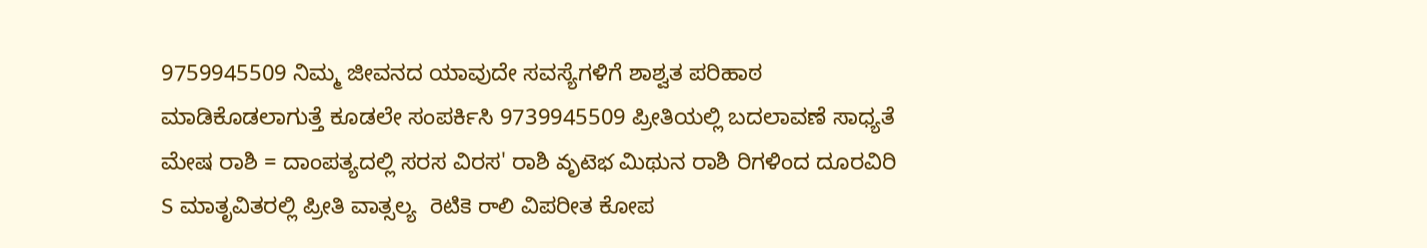9759945509 ನಿಮ್ಮ ಜೀವನದ ಯಾವುದೇ ಸವಸ್ಯೆಗಳಿಗೆ ಶಾಶ್ವತ ಪರಿಹಾಠ ಮಾಡಿಕೊಡಲಾಗುತ್ತೆ ಕೂಡಲೇ ಸಂಪರ್ಕಿಸಿ 9739945509 ಪ್ರೀತಿಯಲ್ಲಿ ಬದಲಾವಣೆ ಸಾಧ್ಯತೆ ಮೇಷ ರಾಶಿ = ದಾಂಪತ್ಯದಲ್ಲಿ ಸರಸ ವಿರಸ' ರಾಶಿ వృటెభ ಮಿಥುನ ರಾಶಿ ರಿಗಳಿಂದ ದೂರವಿರಿ   S ಮಾತೃವಿತರಲ್ಲಿ ಪ್ರೀತಿ ವಾತ್ಸಲ್ಯ  రెటికె రాలి ವಿಪರೀತ ಕೋಪ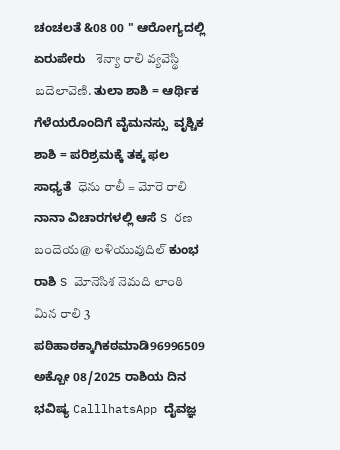ಚಂಚಲತೆ &08 00 " ಆರೋಗ್ಯದಲ್ಲಿ ಏರುಪೇರು   శెన్యా రాలి వ్యవెస్థి బదెలావెణి. ತುಲಾ ಶಾಶಿ = ಆರ್ಥಿಕ ಗೆಳೆಯರೊಂದಿಗೆ ವೈಮನಸ್ಸು  ವೃಶ್ಚಿಕ ಶಾಶಿ = ಪರಿಶ್ರಮಕ್ಕೆ ತಕ್ಕ ಫಲ ಸಾಧ್ಯತೆ  ధెను రాలీ = మోరె రాలి ನಾನಾ ವಿಚಾರಗಳಲ್ಲಿ ಆಸೆ S రణ బందెయ@ లళియువుదిల్ ಕುಂಭ ರಾಶಿ S మోనెసిశ నెమది లాంఠి మిన రాలి 3 ಪಠಿಹಾಠಕ್ಕಾಗಿಕಠಮಾಡಿ96996509 ಅಕ್ಬೋ 08/2025 ರಾಶಿಯ ದಿನ ಭವಿಷ್ಯ CalllhatsApp ದೈವಜ್ಞ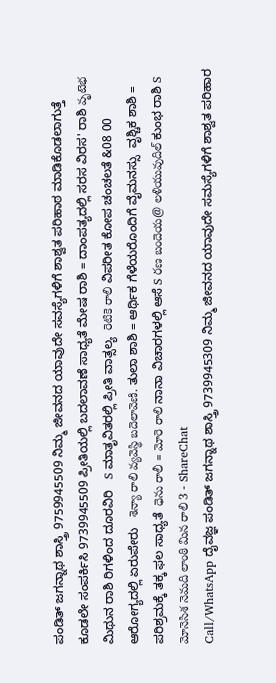ಪಂಡಿತ್ ಜಗನ್ನಾಥ ಶಾಸ್ತ್ರಿ 9759945509 ನಿಮ್ಮ ಜೀವನದ ಯಾವುದೇ ಸವಸ್ಯೆಗಳಿಗೆ ಶಾಶ್ವತ ಪರಿಹಾಠ ಮಾಡಿಕೊಡಲಾಗುತ್ತೆ ಕೂಡಲೇ ಸಂಪರ್ಕಿಸಿ 9739945509 ಪ್ರೀತಿಯಲ್ಲಿ ಬದಲಾವಣೆ ಸಾಧ್ಯತೆ ಮೇಷ ರಾಶಿ = ದಾಂಪತ್ಯದಲ್ಲಿ ಸರಸ ವಿರಸ' ರಾಶಿ వృటెభ ಮಿಥುನ ರಾಶಿ ರಿಗಳಿಂದ ದೂರವಿರಿ   S ಮಾತೃವಿತರಲ್ಲಿ ಪ್ರೀತಿ ವಾತ್ಸಲ್ಯ  రెటికె రాలి ವಿಪರೀತ ಕೋಪ ಚಂಚಲತೆ &08 00 ಆರೋಗ್ಯದಲ್ಲಿ ಏರುಪೇರು   శెన్యా రాలి వ్యవెస్థి బదెలావెణి. ತುಲಾ ಶಾಶಿ = ಆರ್ಥಿಕ ಗೆಳೆಯರೊಂದಿಗೆ ವೈಮನಸ್ಸು  ವೃಶ್ಚಿಕ ಶಾಶಿ = ಪರಿಶ್ರಮಕ್ಕೆ ತಕ್ಕ ಫಲ ಸಾಧ್ಯತೆ  ధెను రాలీ = మోరె రాలి ನಾನಾ ವಿಚಾರಗಳಲ್ಲಿ ಆಸೆ S రణ బందెయ@ లళియువుదిల్ ಕುಂಭ ರಾಶಿ S మోనెసిశ నెమది లాంఠి మిన రాలి 3 - ShareChat
Call/WhatsApp ದೈವಜ್ಞ ಪಂಡಿತ್ ಜಗನ್ನಾಥ ಶಾಸ್ತ್ರಿ 9739945309 ನಿಮ್ಮ ಜೀವನದ ಯಾವುದೇ ಸಮಸ್ಯೆಗಳಿಗೆ ಶಾಶ್ವತ ಪರಿಹಾರ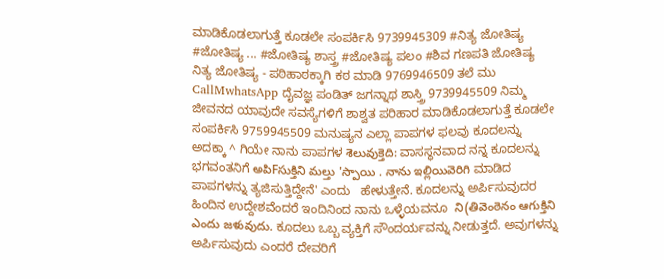ಮಾಡಿಕೊಡಲಾಗುತ್ತೆ ಕೂಡಲೇ ಸಂಪರ್ಕಿಸಿ 9739945309 #ನಿತ್ಯ ಜೋತಿಷ್ಯ #ಜೋತಿಷ್ಯ ... #ಜೋತಿಷ್ಯ ಶಾಸ್ತ್ರ #ಜೋತಿಷ್ಯ ಪಲಂ #ಶಿವ ಗಣಪತಿ ಜೋತಿಷ್ಯ
ನಿತ್ಯ ಜೋತಿಷ್ಯ - ಪಠಿಹಾಠಕ್ಕಾಗಿ ಕಠ ಮಾಡಿ 9769946509 ತಲೆ ಮು CallMwhatsApp ದೈವಜ್ಞ ಪಂಡಿತ್ ಜಗನ್ನಾಥ ಶಾಸ್ತ್ರಿ 9739945509 ನಿಮ್ಮ ಜೀವನದ ಯಾವುದೇ ಸವಸ್ಯೆಗಳಿಗೆ ಶಾಶ್ವತ ಪರಿಹಾರ ಮಾಡಿಕೊಡಲಾಗುತ್ತೆ ಕೂಡಲೇ ಸಂಪರ್ಕಿಸಿ 9759945509 ಮನುಷ್ಯನ ಎಲ್ಲಾ ಪಾಪಗಳ ಫಲವು ಕೂದಲನ್ನು   ಅದಕ್ಕಾ ^ ಗಿಯೇ ನಾನು ಪಾಪಗಳ శెలువుక్తెది: ವಾಸಸ್ಥನವಾದ ನನ್ನ ಕೂದಲನ್ನು ಭಗವಂತನಿಗೆ అపిFసుక్తిని మల్తు 'స్పాయి . నాను ఇల్లియివెరిగి ಮಾಡಿದ ಪಾಪಗಳನ್ನು ತ್ಯಜಿಸುತ್ತಿದ್ದೇನೆ' ಎಂದು   ಹೇಳುತ್ತೇನೆ. ಕೂದಲನ್ನು ಅರ್ಪಿಸುವುದರ ಹಿಂದಿನ ಉದ್ದೇಶವೆಂದರೆ ಇಂದಿನಿಂದ ನಾನು ಒಳ್ಳೆಯವನೂ  ని(తివెంఠెనం ఆగుక్తిని ఎందు జళువుదు. ಕೂದಲು ಒಬ್ಬ ವ್ಯಕ್ತಿಗೆ ಸೌಂದರ್ಯವನ್ನು ನೀಡುತ್ತದೆ. ಅವುಗಳನ್ನು ಅರ್ಪಿಸುವುದು ಎಂದರೆ ದೇವರಿಗೆ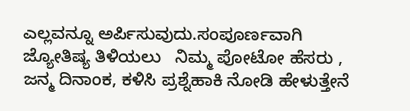ಎಲ್ಲವನ್ನೂ ಅರ್ಪಿಸುವುದು.ಸಂಪೂರ್ಣವಾಗಿ ಜ್ಯೋತಿಷ್ಯ ತಿಳಿಯಲು   ನಿಮ್ಮ ಪೋಟೋ ಹೆಸರು , ಜನ್ಮ ದಿನಾಂಕ, ಕಳಿಸಿ ಪ್ರಶ್ನೆಹಾಕಿ ನೋಡಿ ಹೇಳುತ್ತೇನೆ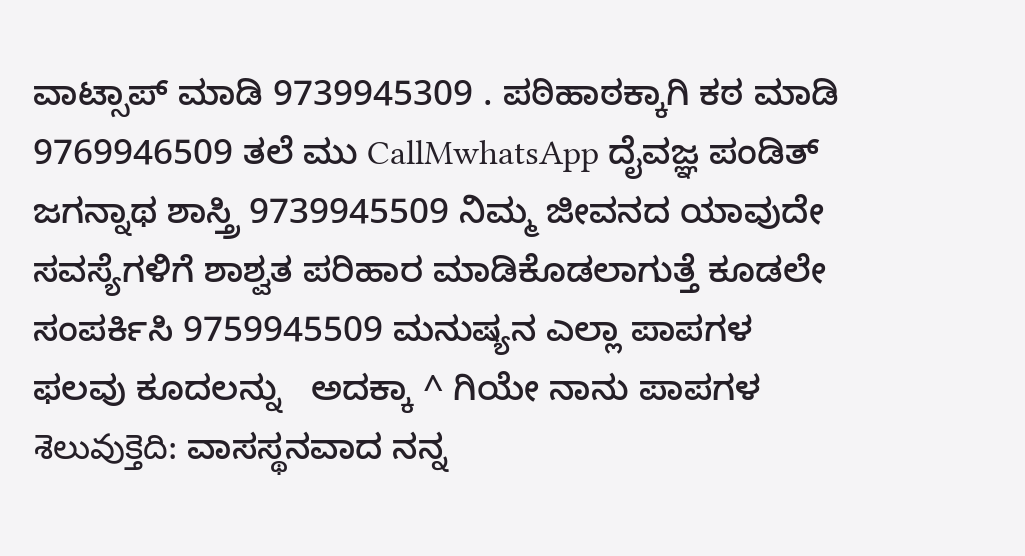ವಾಟ್ಸಾಪ್ ಮಾಡಿ 9739945309 . ಪಠಿಹಾಠಕ್ಕಾಗಿ ಕಠ ಮಾಡಿ 9769946509 ತಲೆ ಮು CallMwhatsApp ದೈವಜ್ಞ ಪಂಡಿತ್ ಜಗನ್ನಾಥ ಶಾಸ್ತ್ರಿ 9739945509 ನಿಮ್ಮ ಜೀವನದ ಯಾವುದೇ ಸವಸ್ಯೆಗಳಿಗೆ ಶಾಶ್ವತ ಪರಿಹಾರ ಮಾಡಿಕೊಡಲಾಗುತ್ತೆ ಕೂಡಲೇ ಸಂಪರ್ಕಿಸಿ 9759945509 ಮನುಷ್ಯನ ಎಲ್ಲಾ ಪಾಪಗಳ ಫಲವು ಕೂದಲನ್ನು   ಅದಕ್ಕಾ ^ ಗಿಯೇ ನಾನು ಪಾಪಗಳ శెలువుక్తెది: ವಾಸಸ್ಥನವಾದ ನನ್ನ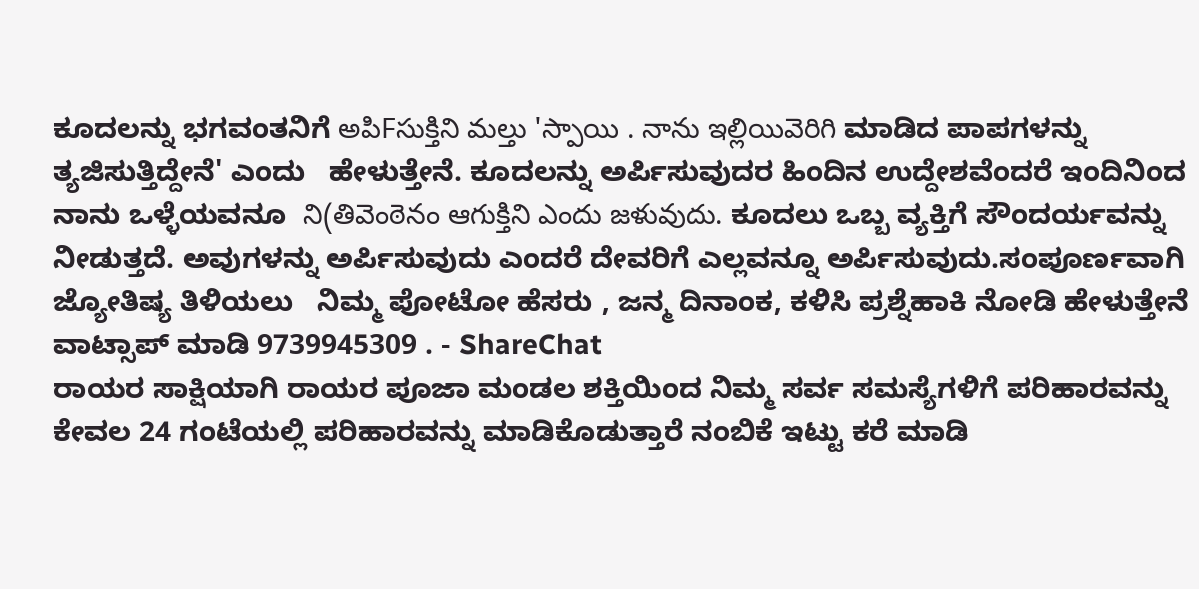ಕೂದಲನ್ನು ಭಗವಂತನಿಗೆ అపిFసుక్తిని మల్తు 'స్పాయి . నాను ఇల్లియివెరిగి ಮಾಡಿದ ಪಾಪಗಳನ್ನು ತ್ಯಜಿಸುತ್ತಿದ್ದೇನೆ' ಎಂದು   ಹೇಳುತ್ತೇನೆ. ಕೂದಲನ್ನು ಅರ್ಪಿಸುವುದರ ಹಿಂದಿನ ಉದ್ದೇಶವೆಂದರೆ ಇಂದಿನಿಂದ ನಾನು ಒಳ್ಳೆಯವನೂ  ని(తివెంఠెనం ఆగుక్తిని ఎందు జళువుదు. ಕೂದಲು ಒಬ್ಬ ವ್ಯಕ್ತಿಗೆ ಸೌಂದರ್ಯವನ್ನು ನೀಡುತ್ತದೆ. ಅವುಗಳನ್ನು ಅರ್ಪಿಸುವುದು ಎಂದರೆ ದೇವರಿಗೆ ಎಲ್ಲವನ್ನೂ ಅರ್ಪಿಸುವುದು.ಸಂಪೂರ್ಣವಾಗಿ ಜ್ಯೋತಿಷ್ಯ ತಿಳಿಯಲು   ನಿಮ್ಮ ಪೋಟೋ ಹೆಸರು , ಜನ್ಮ ದಿನಾಂಕ, ಕಳಿಸಿ ಪ್ರಶ್ನೆಹಾಕಿ ನೋಡಿ ಹೇಳುತ್ತೇನೆ ವಾಟ್ಸಾಪ್ ಮಾಡಿ 9739945309 . - ShareChat
ರಾಯರ ಸಾಕ್ಷಿಯಾಗಿ ರಾಯರ ಪೂಜಾ ಮಂಡಲ ಶಕ್ತಿಯಿಂದ ನಿಮ್ಮ ಸರ್ವ ಸಮಸ್ಯೆಗಳಿಗೆ ಪರಿಹಾರವನ್ನು ಕೇವಲ 24 ಗಂಟೆಯಲ್ಲಿ ಪರಿಹಾರವನ್ನು ಮಾಡಿಕೊಡುತ್ತಾರೆ ನಂಬಿಕೆ ಇಟ್ಟು ಕರೆ ಮಾಡಿ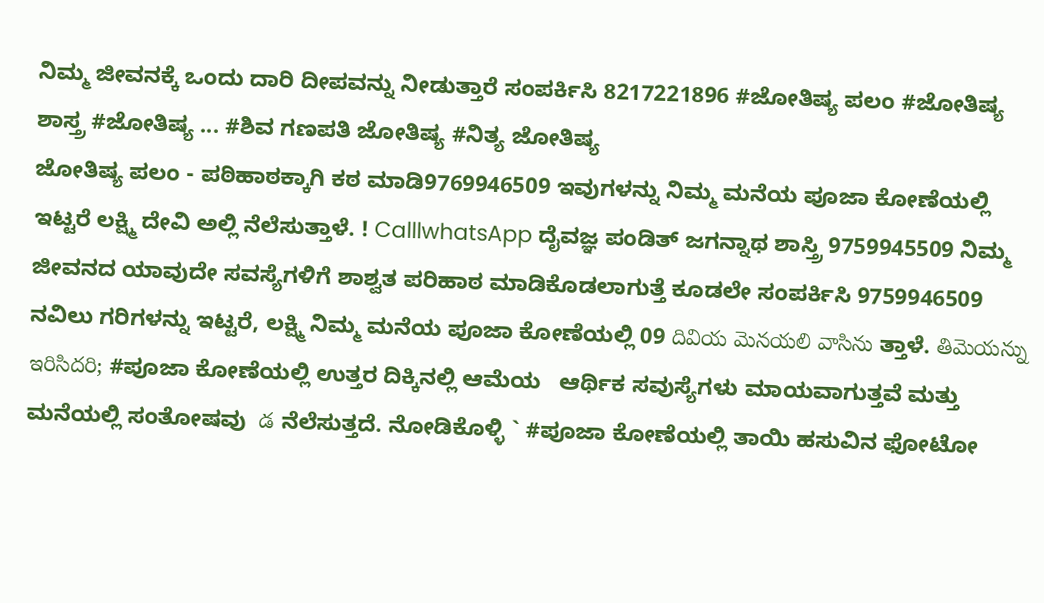ನಿಮ್ಮ ಜೀವನಕ್ಕೆ ಒಂದು ದಾರಿ ದೀಪವನ್ನು ನೀಡುತ್ತಾರೆ ಸಂಪರ್ಕಿಸಿ 8217221896 #ಜೋತಿಷ್ಯ ಪಲಂ #ಜೋತಿಷ್ಯ ಶಾಸ್ತ್ರ #ಜೋತಿಷ್ಯ ... #ಶಿವ ಗಣಪತಿ ಜೋತಿಷ್ಯ #ನಿತ್ಯ ಜೋತಿಷ್ಯ
ಜೋತಿಷ್ಯ ಪಲಂ - ಪಠಿಹಾಠಕ್ಕಾಗಿ ಕಠ ಮಾಡಿ9769946509 ಇವುಗಳನ್ನು ನಿಮ್ಮ ಮನೆಯ ಪೂಜಾ ಕೋಣೆಯಲ್ಲಿ ಇಟ್ಟರೆ ಲಕ್ಷ್ಮಿ ದೇವಿ ಅಲ್ಲಿ ನೆಲೆಸುತ್ತಾಳೆ. ! CalllwhatsApp ದೈವಜ್ಞ ಪಂಡಿತ್ ಜಗನ್ನಾಥ ಶಾಸ್ತ್ರಿ 9759945509 ನಿಮ್ಮ ಜೀವನದ ಯಾವುದೇ ಸವಸ್ಯೆಗಳಿಗೆ ಶಾಶ್ವತ ಪರಿಹಾಠ ಮಾಡಿಕೊಡಲಾಗುತ್ತೆ ಕೂಡಲೇ ಸಂಪರ್ಕಿಸಿ 9759946509  ನವಿಲು ಗರಿಗಳನ್ನು ಇಟ್ಟರೆ, ಲಕ್ಷ್ಮಿ ನಿಮ್ಮ ಮನೆಯ ಪೂಜಾ ಕೋಣೆಯಲ್ಲಿ 09 దివియ మెనయలి వాసిను ತ್ತಾಳೆ. తిమెయన్ను ఇరిసిదరి; #ಪೂಜಾ ಕೋಣೆಯಲ್ಲಿ ಉತ್ತರ ದಿಕ್ಕಿನಲ್ಲಿ ಆಮೆಯ   ಆರ್ಥಿಕ ಸವುಸ್ಯೆಗಳು ಮಾಯವಾಗುತ್ತವೆ ಮತ್ತು ಮನೆಯಲ್ಲಿ ಸಂತೋಷವು  డ ನೆಲೆಸುತ್ತದೆ. ನೋಡಿಕೊಳ್ಳಿ ` #ಪೂಜಾ ಕೋಣೆಯಲ್ಲಿ ತಾಯಿ ಹಸುವಿನ ಫೋಟೋ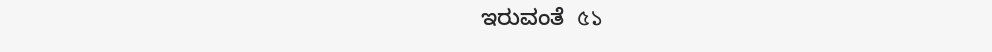ಇರುವಂತೆ  ৫১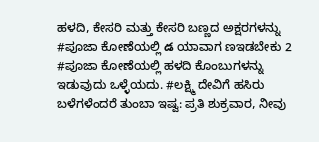ಹಳದಿ, ಕೇಸರಿ ಮತ್ತು ಕೇಸರಿ ಬಣ್ಣದ ಅಕ್ಷರಗಳನ್ನು   #ಪೂಜಾ ಕೋಣೆಯಲ್ಲಿ డ ಯಾವಾಗ ಣಇಡಬೇಕು 2 #ಪೂಜಾ ಕೋಣೆಯಲ್ಲಿ ಹಳದಿ ಕೊಂಬುಗಳನ್ನು ಇಡುವುದು ಒಳ್ಳೆಯದು. #ಲಕ್ಷ್ಮಿ ದೇವಿಗೆ ಹಸಿರು ಬಳೆಗಳೆಂದರೆ ತುಂಬಾ ಇಷ್ವ: ಪ್ರತಿ ಶುಕ್ರವಾರ, ನೀವು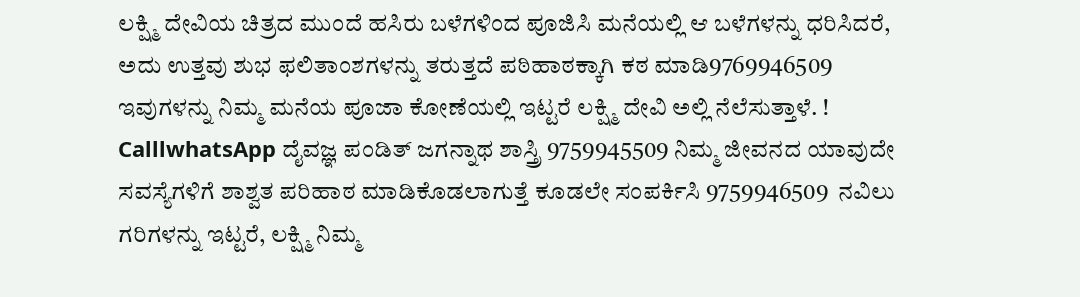ಲಕ್ಷ್ಮಿ ದೇವಿಯ ಚಿತ್ರದ ಮುಂದೆ ಹಸಿರು ಬಳೆಗಳಿಂದ ಪೂಜಿಸಿ ಮನೆಯಲ್ಲಿ ಆ ಬಳೆಗಳನ್ನು ಧರಿಸಿದರೆ, ಅದು ಉತ್ತವು ಶುಭ ಫಲಿತಾಂಶಗಳನ್ನು ತರುತ್ತದೆ ಪಠಿಹಾಠಕ್ಕಾಗಿ ಕಠ ಮಾಡಿ9769946509 ಇವುಗಳನ್ನು ನಿಮ್ಮ ಮನೆಯ ಪೂಜಾ ಕೋಣೆಯಲ್ಲಿ ಇಟ್ಟರೆ ಲಕ್ಷ್ಮಿ ದೇವಿ ಅಲ್ಲಿ ನೆಲೆಸುತ್ತಾಳೆ. ! CalllwhatsApp ದೈವಜ್ಞ ಪಂಡಿತ್ ಜಗನ್ನಾಥ ಶಾಸ್ತ್ರಿ 9759945509 ನಿಮ್ಮ ಜೀವನದ ಯಾವುದೇ ಸವಸ್ಯೆಗಳಿಗೆ ಶಾಶ್ವತ ಪರಿಹಾಠ ಮಾಡಿಕೊಡಲಾಗುತ್ತೆ ಕೂಡಲೇ ಸಂಪರ್ಕಿಸಿ 9759946509  ನವಿಲು ಗರಿಗಳನ್ನು ಇಟ್ಟರೆ, ಲಕ್ಷ್ಮಿ ನಿಮ್ಮ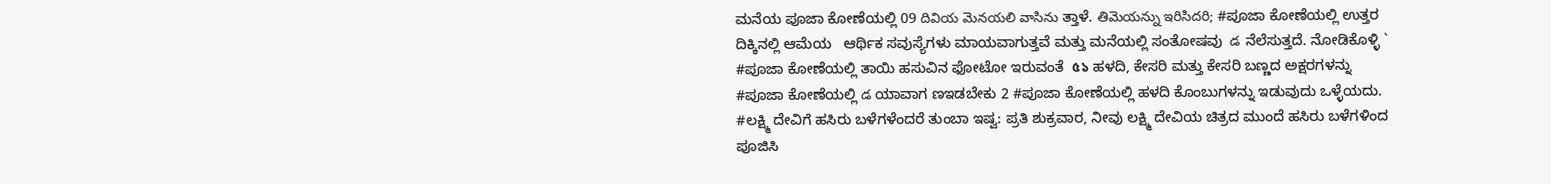ಮನೆಯ ಪೂಜಾ ಕೋಣೆಯಲ್ಲಿ 09 దివియ మెనయలి వాసిను ತ್ತಾಳೆ. తిమెయన్ను ఇరిసిదరి; #ಪೂಜಾ ಕೋಣೆಯಲ್ಲಿ ಉತ್ತರ ದಿಕ್ಕಿನಲ್ಲಿ ಆಮೆಯ   ಆರ್ಥಿಕ ಸವುಸ್ಯೆಗಳು ಮಾಯವಾಗುತ್ತವೆ ಮತ್ತು ಮನೆಯಲ್ಲಿ ಸಂತೋಷವು  డ ನೆಲೆಸುತ್ತದೆ. ನೋಡಿಕೊಳ್ಳಿ ` #ಪೂಜಾ ಕೋಣೆಯಲ್ಲಿ ತಾಯಿ ಹಸುವಿನ ಫೋಟೋ ಇರುವಂತೆ  ৫১ ಹಳದಿ, ಕೇಸರಿ ಮತ್ತು ಕೇಸರಿ ಬಣ್ಣದ ಅಕ್ಷರಗಳನ್ನು   #ಪೂಜಾ ಕೋಣೆಯಲ್ಲಿ డ ಯಾವಾಗ ಣಇಡಬೇಕು 2 #ಪೂಜಾ ಕೋಣೆಯಲ್ಲಿ ಹಳದಿ ಕೊಂಬುಗಳನ್ನು ಇಡುವುದು ಒಳ್ಳೆಯದು. #ಲಕ್ಷ್ಮಿ ದೇವಿಗೆ ಹಸಿರು ಬಳೆಗಳೆಂದರೆ ತುಂಬಾ ಇಷ್ವ: ಪ್ರತಿ ಶುಕ್ರವಾರ, ನೀವು ಲಕ್ಷ್ಮಿ ದೇವಿಯ ಚಿತ್ರದ ಮುಂದೆ ಹಸಿರು ಬಳೆಗಳಿಂದ ಪೂಜಿಸಿ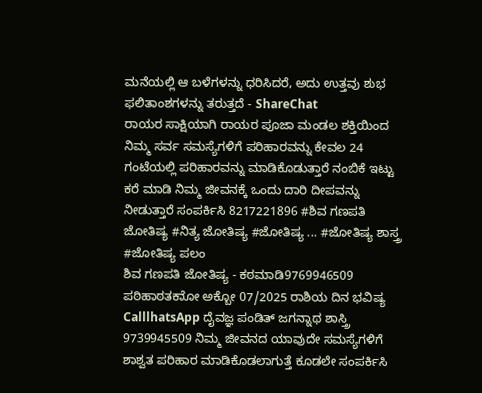ಮನೆಯಲ್ಲಿ ಆ ಬಳೆಗಳನ್ನು ಧರಿಸಿದರೆ, ಅದು ಉತ್ತವು ಶುಭ ಫಲಿತಾಂಶಗಳನ್ನು ತರುತ್ತದೆ - ShareChat
ರಾಯರ ಸಾಕ್ಷಿಯಾಗಿ ರಾಯರ ಪೂಜಾ ಮಂಡಲ ಶಕ್ತಿಯಿಂದ ನಿಮ್ಮ ಸರ್ವ ಸಮಸ್ಯೆಗಳಿಗೆ ಪರಿಹಾರವನ್ನು ಕೇವಲ 24 ಗಂಟೆಯಲ್ಲಿ ಪರಿಹಾರವನ್ನು ಮಾಡಿಕೊಡುತ್ತಾರೆ ನಂಬಿಕೆ ಇಟ್ಟು ಕರೆ ಮಾಡಿ ನಿಮ್ಮ ಜೀವನಕ್ಕೆ ಒಂದು ದಾರಿ ದೀಪವನ್ನು ನೀಡುತ್ತಾರೆ ಸಂಪರ್ಕಿಸಿ 8217221896 #ಶಿವ ಗಣಪತಿ ಜೋತಿಷ್ಯ #ನಿತ್ಯ ಜೋತಿಷ್ಯ #ಜೋತಿಷ್ಯ ... #ಜೋತಿಷ್ಯ ಶಾಸ್ತ್ರ #ಜೋತಿಷ್ಯ ಪಲಂ
ಶಿವ ಗಣಪತಿ ಜೋತಿಷ್ಯ - ಕಠಮಾಡಿ9769946509 ಪಠಿಹಾಠತಕಾೋ ಅಕ್ಬೋ 07/2025 ರಾಶಿಯ ದಿನ ಭವಿಷ್ಯ CalllhatsApp ದೈವಜ್ಞ ಪಂಡಿತ್ ಜಗನ್ನಾಥ ಶಾಸ್ತ್ರಿ 9739945509 ನಿಮ್ಮ ಜೀವನದ ಯಾವುದೇ ಸಮಸ್ಯೆಗಳಿಗೆ ಶಾಶ್ವತ ಪರಿಹಾರ ಮಾಡಿಕೊಡಲಾಗುತ್ತೆ ಕೂಡಲೇ ಸಂಪರ್ಕಿಸಿ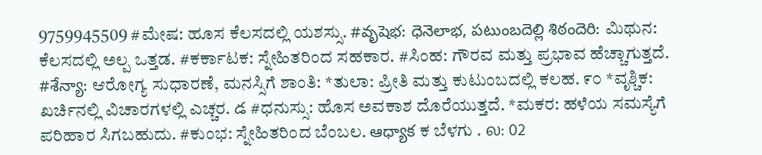9759945509 #ಮೇಷ: ಹೂಸ ಕೆಲಸದಲ್ಲಿ ಯಶಸ್ಸು. #వృషెభ: ధెనెలాభ, పటుంబదెల్లి శిఠందెరి: ಮಿಥುನ: ಕೆಲಸದಲ್ಲಿ ಅಲ್ಪ ಒತ್ತಡ. #ಕರ್ಕಾಟಕ: ಸ್ನೇಹಿತರಿಂದ ಸಹಕಾರ. #ಸಿಂಹ: ಗೌರವ ಮತ್ತು ಪ್ರಭಾವ ಹೆಚ್ಚಾಗುತ್ತದೆ. #శేన్యా: ಆರೋಗ್ಯ ಸುಧಾರಣೆ, ಮನಸ್ಸಿಗೆ ಶಾಂತಿ: *ತುಲಾ: ಪ್ರೀತಿ ಮತ್ತು ಕುಟುಂಬದಲ್ಲಿ ಕಲಹ. ೯೦ *ವೃಶ್ಚಿಕ: ಖರ್ಚಿನಲ್ಲಿ ವಿಚಾರಗಳಲ್ಲಿ ಎಚ್ಚರ. డ #ಧನುಸ್ಸು: ಹೊಸ ಅವಕಾಶ ದೊರೆಯುತ್ತದೆ. *ಮಕರ: ಹಳೆಯ ಸಮಸ್ಯೆಗೆ ಪರಿಹಾರ ಸಿಗಬಹುದು. #ಕುಂಭ: ಸ್ನೇಹಿತರಿಂದ ಬೆಂಬಲ. ఆధ్యాక ಕ ಬೆಳಗು . ல: 02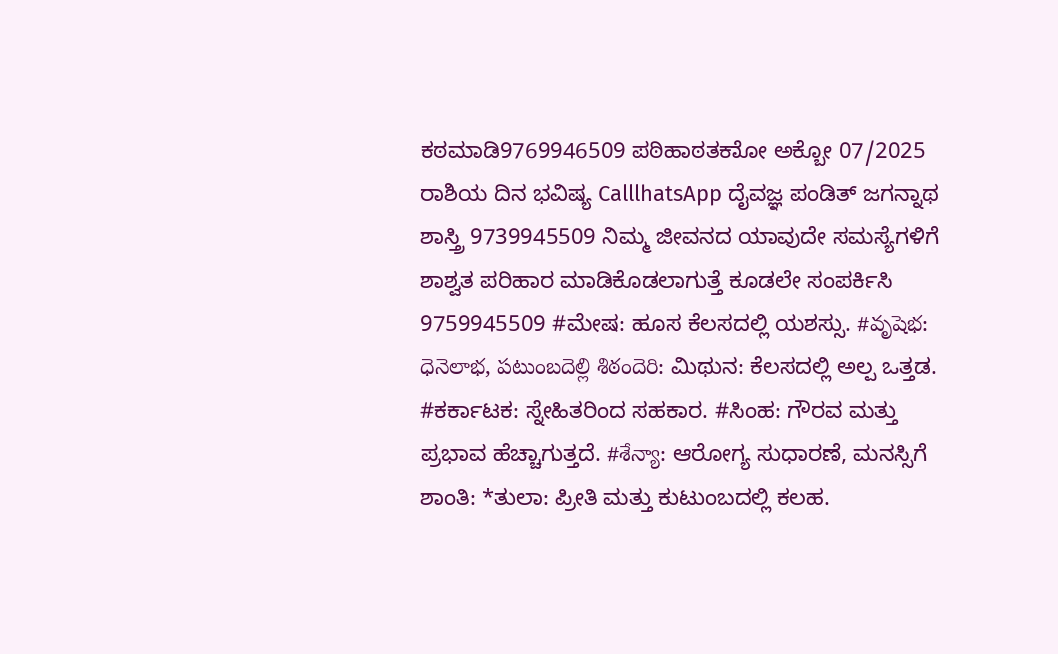ಕಠಮಾಡಿ9769946509 ಪಠಿಹಾಠತಕಾೋ ಅಕ್ಬೋ 07/2025 ರಾಶಿಯ ದಿನ ಭವಿಷ್ಯ CalllhatsApp ದೈವಜ್ಞ ಪಂಡಿತ್ ಜಗನ್ನಾಥ ಶಾಸ್ತ್ರಿ 9739945509 ನಿಮ್ಮ ಜೀವನದ ಯಾವುದೇ ಸಮಸ್ಯೆಗಳಿಗೆ ಶಾಶ್ವತ ಪರಿಹಾರ ಮಾಡಿಕೊಡಲಾಗುತ್ತೆ ಕೂಡಲೇ ಸಂಪರ್ಕಿಸಿ 9759945509 #ಮೇಷ: ಹೂಸ ಕೆಲಸದಲ್ಲಿ ಯಶಸ್ಸು. #వృషెభ: ధెనెలాభ, పటుంబదెల్లి శిఠందెరి: ಮಿಥುನ: ಕೆಲಸದಲ್ಲಿ ಅಲ್ಪ ಒತ್ತಡ. #ಕರ್ಕಾಟಕ: ಸ್ನೇಹಿತರಿಂದ ಸಹಕಾರ. #ಸಿಂಹ: ಗೌರವ ಮತ್ತು ಪ್ರಭಾವ ಹೆಚ್ಚಾಗುತ್ತದೆ. #శేన్యా: ಆರೋಗ್ಯ ಸುಧಾರಣೆ, ಮನಸ್ಸಿಗೆ ಶಾಂತಿ: *ತುಲಾ: ಪ್ರೀತಿ ಮತ್ತು ಕುಟುಂಬದಲ್ಲಿ ಕಲಹ.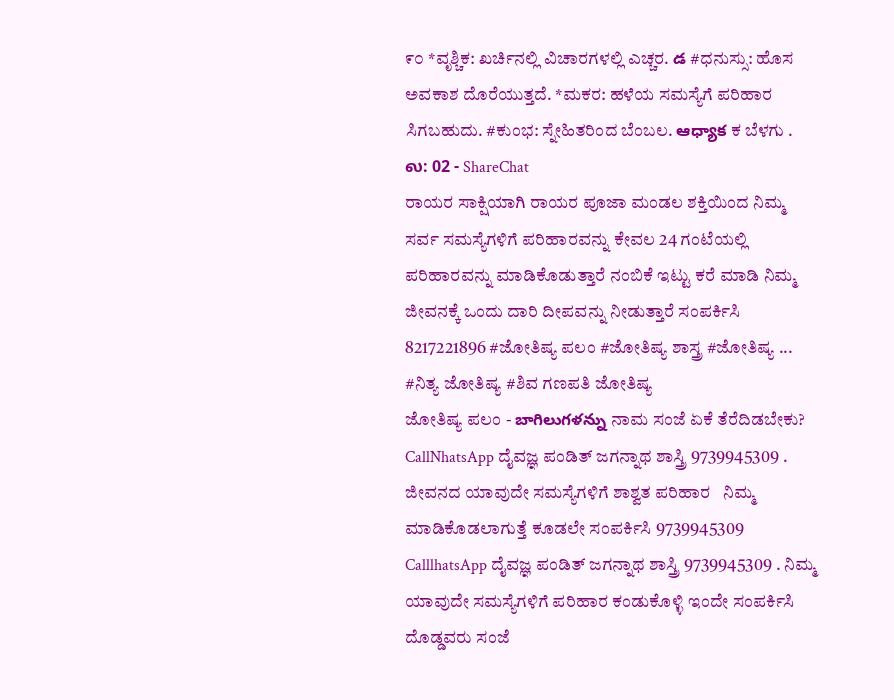೯೦ *ವೃಶ್ಚಿಕ: ಖರ್ಚಿನಲ್ಲಿ ವಿಚಾರಗಳಲ್ಲಿ ಎಚ್ಚರ. డ #ಧನುಸ್ಸು: ಹೊಸ ಅವಕಾಶ ದೊರೆಯುತ್ತದೆ. *ಮಕರ: ಹಳೆಯ ಸಮಸ್ಯೆಗೆ ಪರಿಹಾರ ಸಿಗಬಹುದು. #ಕುಂಭ: ಸ್ನೇಹಿತರಿಂದ ಬೆಂಬಲ. ఆధ్యాక ಕ ಬೆಳಗು . ல: 02 - ShareChat
ರಾಯರ ಸಾಕ್ಷಿಯಾಗಿ ರಾಯರ ಪೂಜಾ ಮಂಡಲ ಶಕ್ತಿಯಿಂದ ನಿಮ್ಮ ಸರ್ವ ಸಮಸ್ಯೆಗಳಿಗೆ ಪರಿಹಾರವನ್ನು ಕೇವಲ 24 ಗಂಟೆಯಲ್ಲಿ ಪರಿಹಾರವನ್ನು ಮಾಡಿಕೊಡುತ್ತಾರೆ ನಂಬಿಕೆ ಇಟ್ಟು ಕರೆ ಮಾಡಿ ನಿಮ್ಮ ಜೀವನಕ್ಕೆ ಒಂದು ದಾರಿ ದೀಪವನ್ನು ನೀಡುತ್ತಾರೆ ಸಂಪರ್ಕಿಸಿ 8217221896 #ಜೋತಿಷ್ಯ ಪಲಂ #ಜೋತಿಷ್ಯ ಶಾಸ್ತ್ರ #ಜೋತಿಷ್ಯ ... #ನಿತ್ಯ ಜೋತಿಷ್ಯ #ಶಿವ ಗಣಪತಿ ಜೋತಿಷ್ಯ
ಜೋತಿಷ್ಯ ಪಲಂ - బాగిలుగళన్ను ನಾಮ ಸಂಜೆ ಏಕೆ ತೆರೆದಿಡಬೇಕು? CallNhatsApp ದೈವಜ್ಞ ಪಂಡಿತ್ ಜಗನ್ನಾಥ ಶಾಸ್ತ್ರಿ 9739945309 . ಜೀವನದ ಯಾವುದೇ ಸಮಸ್ಯೆಗಳಿಗೆ ಶಾಶ್ವತ ಪರಿಹಾರ   ನಿಮ್ಮ ಮಾಡಿಕೊಡಲಾಗುತ್ತೆ ಕೂಡಲೇ ಸಂಪರ್ಕಿಸಿ 9739945309 CalllhatsApp ದೈವಜ್ಞ ಪಂಡಿತ್ ಜಗನ್ನಾಥ ಶಾಸ್ತ್ರಿ 9739945309 . ನಿಮ್ಮ ಯಾವುದೇ ಸಮಸ್ಯೆಗಳಿಗೆ ಪರಿಹಾರ ಕಂಡುಕೊಳ್ಳಿ ಇಂದೇ ಸಂಪರ್ಕಿಸಿ  ದೊಡ್ಡವರು ಸಂಜೆ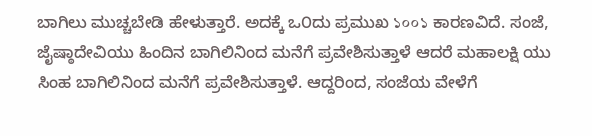ಬಾಗಿಲು ಮುಚ್ಚಬೇಡಿ ಹೇಳುತ್ತಾರೆ. ಅದಕ್ಕೆ ಒ೦ದು ಪ್ರಮುಖ ১০০১ ಕಾರಣವಿದೆ. ಸಂಜೆ, ಜೈಷ್ಠಾದೇವಿಯು ಹಿಂದಿನ ಬಾಗಿಲಿನಿಂದ ಮನೆಗೆ ಪ್ರವೇಶಿಸುತ್ತಾಳೆ ಆದರೆ ಮಹಾಲಕ್ಷಿ ಯು ಸಿಂಹ ಬಾಗಿಲಿನಿಂದ ಮನೆಗೆ ಪ್ರವೇಶಿಸುತ್ತಾಳೆ. ಆದ್ದರಿಂದ, ಸಂಜೆಯ ವೇಳೆಗೆ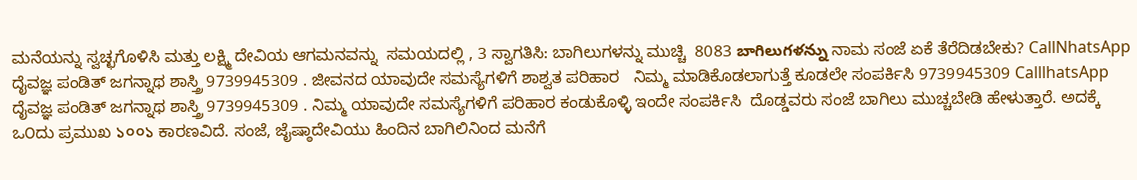ಮನೆಯನ್ನು ಸ್ವಚ್ಛಗೊಳಿಸಿ ಮತ್ತು ಲಕ್ಷ್ಮಿ ದೇವಿಯ ಆಗಮನವನ್ನು  ಸಮಯದಲ್ಲಿ , 3 ಸ್ವಾಗತಿಸಿ: ಬಾಗಿಲುಗಳನ್ನು ಮುಚ್ಚಿ  8083 బాగిలుగళన్ను ನಾಮ ಸಂಜೆ ಏಕೆ ತೆರೆದಿಡಬೇಕು? CallNhatsApp ದೈವಜ್ಞ ಪಂಡಿತ್ ಜಗನ್ನಾಥ ಶಾಸ್ತ್ರಿ 9739945309 . ಜೀವನದ ಯಾವುದೇ ಸಮಸ್ಯೆಗಳಿಗೆ ಶಾಶ್ವತ ಪರಿಹಾರ   ನಿಮ್ಮ ಮಾಡಿಕೊಡಲಾಗುತ್ತೆ ಕೂಡಲೇ ಸಂಪರ್ಕಿಸಿ 9739945309 CalllhatsApp ದೈವಜ್ಞ ಪಂಡಿತ್ ಜಗನ್ನಾಥ ಶಾಸ್ತ್ರಿ 9739945309 . ನಿಮ್ಮ ಯಾವುದೇ ಸಮಸ್ಯೆಗಳಿಗೆ ಪರಿಹಾರ ಕಂಡುಕೊಳ್ಳಿ ಇಂದೇ ಸಂಪರ್ಕಿಸಿ  ದೊಡ್ಡವರು ಸಂಜೆ ಬಾಗಿಲು ಮುಚ್ಚಬೇಡಿ ಹೇಳುತ್ತಾರೆ. ಅದಕ್ಕೆ ಒ೦ದು ಪ್ರಮುಖ ১০০১ ಕಾರಣವಿದೆ. ಸಂಜೆ, ಜೈಷ್ಠಾದೇವಿಯು ಹಿಂದಿನ ಬಾಗಿಲಿನಿಂದ ಮನೆಗೆ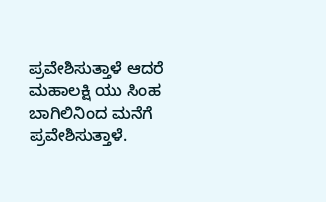ಪ್ರವೇಶಿಸುತ್ತಾಳೆ ಆದರೆ ಮಹಾಲಕ್ಷಿ ಯು ಸಿಂಹ ಬಾಗಿಲಿನಿಂದ ಮನೆಗೆ ಪ್ರವೇಶಿಸುತ್ತಾಳೆ.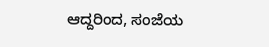ಆದ್ದರಿಂದ, ಸಂಜೆಯ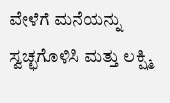ವೇಳೆಗೆ ಮನೆಯನ್ನು ಸ್ವಚ್ಛಗೊಳಿಸಿ ಮತ್ತು ಲಕ್ಷ್ಮಿ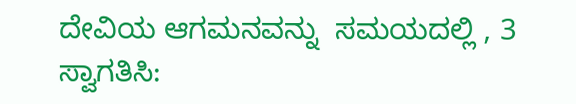ದೇವಿಯ ಆಗಮನವನ್ನು  ಸಮಯದಲ್ಲಿ , 3 ಸ್ವಾಗತಿಸಿ: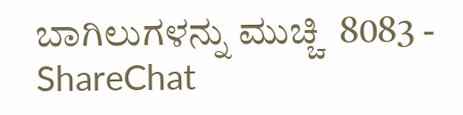ಬಾಗಿಲುಗಳನ್ನು ಮುಚ್ಚಿ  8083 - ShareChat